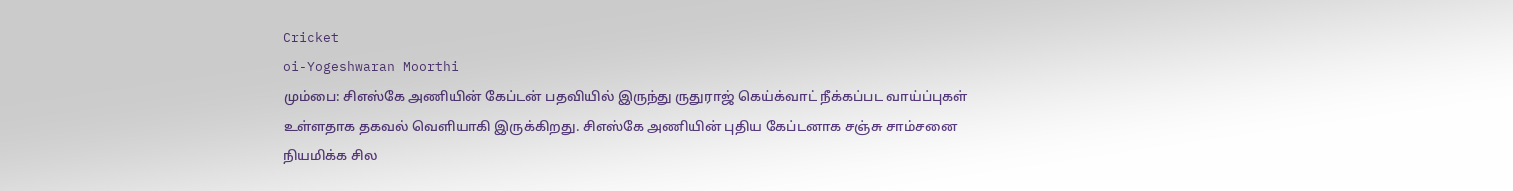Cricket
oi-Yogeshwaran Moorthi
மும்பை: சிஎஸ்கே அணியின் கேப்டன் பதவியில் இருந்து ருதுராஜ் கெய்க்வாட் நீக்கப்பட வாய்ப்புகள் உள்ளதாக தகவல் வெளியாகி இருக்கிறது. சிஎஸ்கே அணியின் புதிய கேப்டனாக சஞ்சு சாம்சனை நியமிக்க சில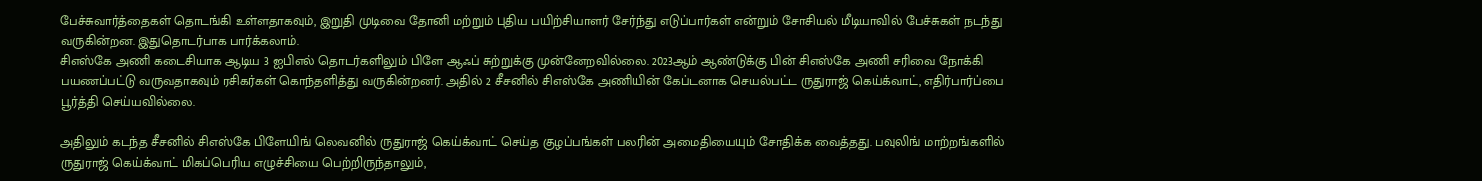பேச்சுவார்த்தைகள் தொடங்கி உள்ளதாகவும், இறுதி முடிவை தோனி மற்றும் புதிய பயிற்சியாளர் சேர்ந்து எடுப்பார்கள் என்றும் சோசியல் மீடியாவில் பேச்சுகள் நடந்து வருகின்றன. இதுதொடர்பாக பார்க்கலாம்.
சிஎஸ்கே அணி கடைசியாக ஆடிய 3 ஐபிஎல் தொடர்களிலும் பிளே ஆஃப் சுற்றுக்கு முன்னேறவில்லை. 2023ஆம் ஆண்டுக்கு பின் சிஎஸ்கே அணி சரிவை நோக்கி பயணப்பட்டு வருவதாகவும் ரசிகர்கள் கொந்தளித்து வருகின்றனர். அதில் 2 சீசனில் சிஎஸ்கே அணியின் கேப்டனாக செயல்பட்ட ருதுராஜ் கெய்க்வாட், எதிர்பார்ப்பை பூர்த்தி செய்யவில்லை.

அதிலும் கடந்த சீசனில் சிஎஸ்கே பிளேயிங் லெவனில் ருதுராஜ் கெய்க்வாட் செய்த குழப்பங்கள் பலரின் அமைதியையும் சோதிக்க வைத்தது. பவுலிங் மாற்றங்களில் ருதுராஜ் கெய்க்வாட் மிகப்பெரிய எழுச்சியை பெற்றிருந்தாலும்,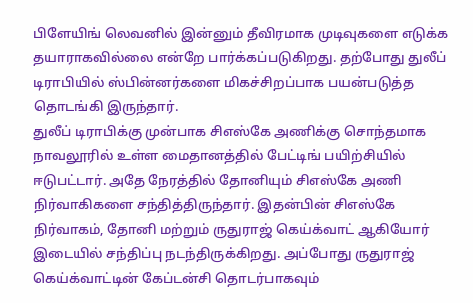பிளேயிங் லெவனில் இன்னும் தீவிரமாக முடிவுகளை எடுக்க தயாராகவில்லை என்றே பார்க்கப்படுகிறது. தற்போது துலீப் டிராபியில் ஸ்பின்னர்களை மிகச்சிறப்பாக பயன்படுத்த தொடங்கி இருந்தார்.
துலீப் டிராபிக்கு முன்பாக சிஎஸ்கே அணிக்கு சொந்தமாக நாவலூரில் உள்ள மைதானத்தில் பேட்டிங் பயிற்சியில் ஈடுபட்டார். அதே நேரத்தில் தோனியும் சிஎஸ்கே அணி நிர்வாகிகளை சந்தித்திருந்தார். இதன்பின் சிஎஸ்கே நிர்வாகம், தோனி மற்றும் ருதுராஜ் கெய்க்வாட் ஆகியோர் இடையில் சந்திப்பு நடந்திருக்கிறது. அப்போது ருதுராஜ் கெய்க்வாட்டின் கேப்டன்சி தொடர்பாகவும்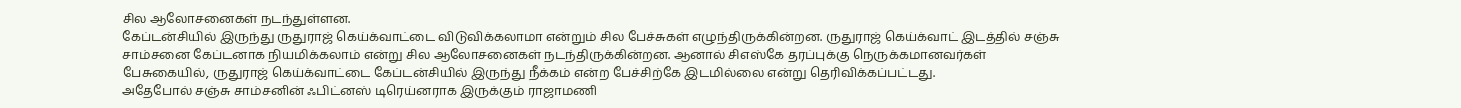சில ஆலோசனைகள் நடந்துள்ளன.
கேப்டன்சியில் இருந்து ருதுராஜ் கெய்க்வாட்டை விடுவிக்கலாமா என்றும் சில பேச்சுகள் எழுந்திருக்கின்றன. ருதுராஜ் கெய்க்வாட் இடத்தில் சஞ்சு சாம்சனை கேப்டனாக நியமிக்கலாம் என்று சில ஆலோசனைகள் நடந்திருக்கின்றன. ஆனால் சிஎஸ்கே தரப்புக்கு நெருக்கமானவர்கள் பேசுகையில், ருதுராஜ் கெய்க்வாட்டை கேப்டன்சியில் இருந்து நீக்கம் என்ற பேச்சிற்கே இடமில்லை என்று தெரிவிக்கப்பட்டது.
அதேபோல் சஞ்சு சாம்சனின் ஃபிட்னஸ் டிரெய்னராக இருக்கும் ராஜாமணி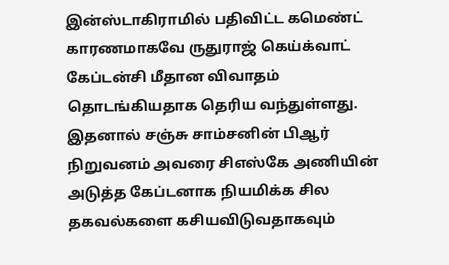இன்ஸ்டாகிராமில் பதிவிட்ட கமெண்ட் காரணமாகவே ருதுராஜ் கெய்க்வாட் கேப்டன்சி மீதான விவாதம் தொடங்கியதாக தெரிய வந்துள்ளது. இதனால் சஞ்சு சாம்சனின் பிஆர் நிறுவனம் அவரை சிஎஸ்கே அணியின் அடுத்த கேப்டனாக நியமிக்க சில தகவல்களை கசியவிடுவதாகவும்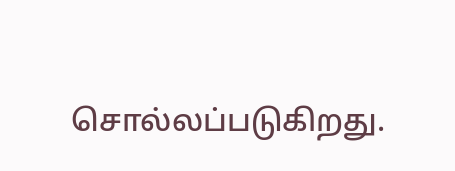சொல்லப்படுகிறது.